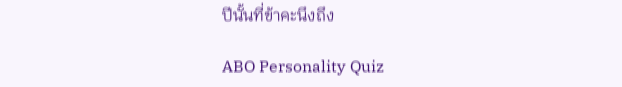ปีนั้นที่ข้าคะนึงถึง

ABO Personality Quiz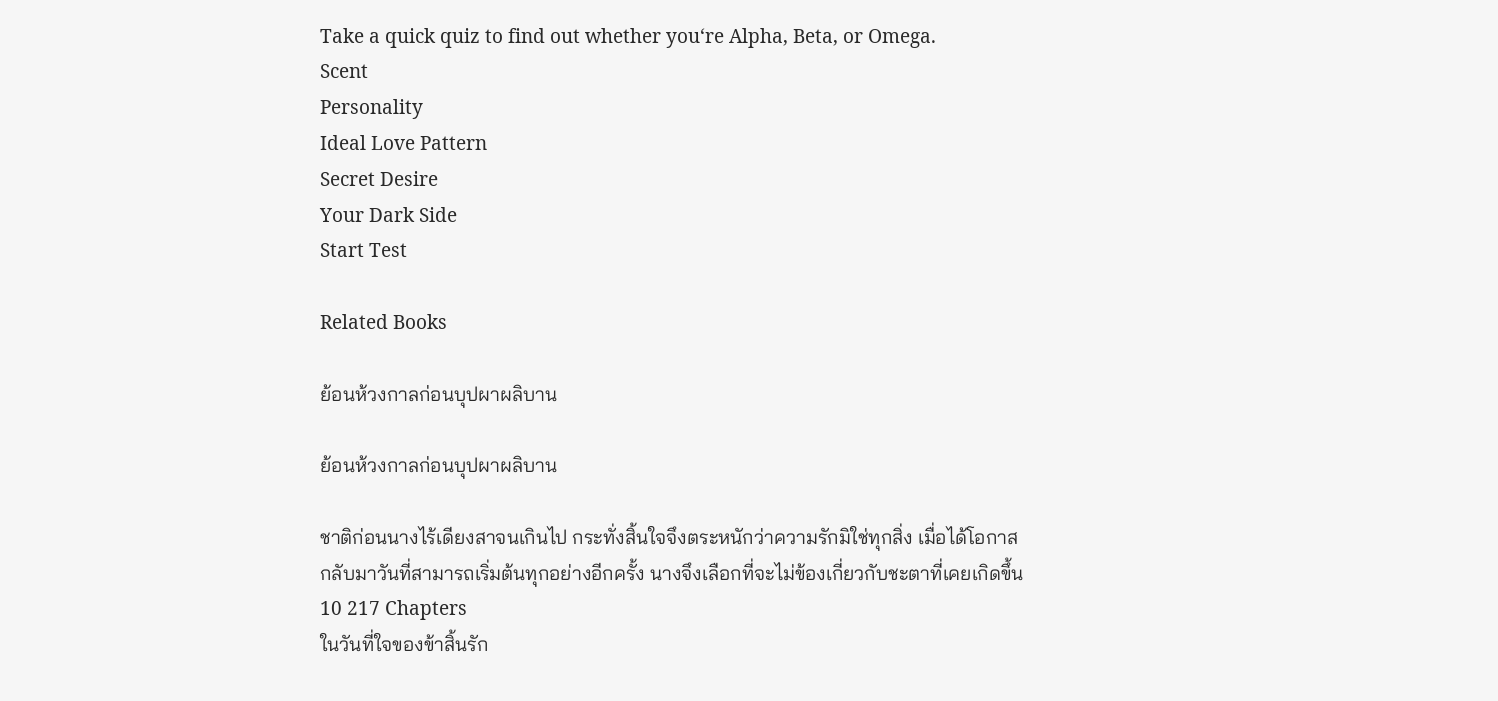Take a quick quiz to find out whether you‘re Alpha, Beta, or Omega.
Scent
Personality
Ideal Love Pattern
Secret Desire
Your Dark Side
Start Test

Related Books

ย้อนห้วงกาลก่อนบุปผาผลิบาน

ย้อนห้วงกาลก่อนบุปผาผลิบาน

ชาติก่อนนางไร้เดียงสาจนเกินไป กระทั่งสิ้นใจจึงตระหนักว่าความรักมิใช่ทุกสิ่ง เมื่อได้โอกาสกลับมาวันที่สามารถเริ่มต้นทุกอย่างอีกครั้ง นางจึงเลือกที่จะไม่ข้องเกี่ยวกับชะตาที่เคยเกิดขึ้น
10 217 Chapters
ในวันที่ใจของข้าสิ้นรัก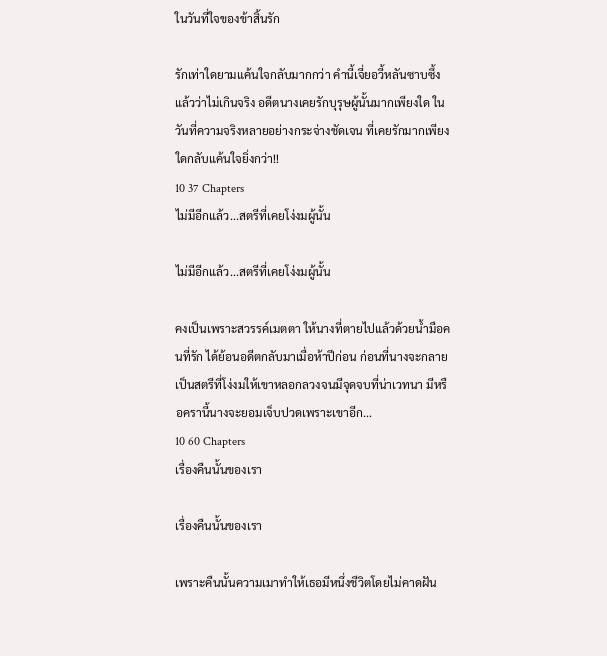ในวันที่ใจของข้าสิ้นรัก

รักเท่าใดยามแค้นใจกลับมากกว่า คำนี้เจี่ยอวี้หลันซาบซึ้งแล้วว่าไม่เกินจริง อดีตนางเคยรักบุรุษผู้นั้นมากเพียงใด ในวันที่ความจริงหลายอย่างกระจ่างชัดเจน ที่เคยรักมากเพียงใดกลับแค้นใจยิ่งกว่า!!
10 37 Chapters
ไม่มีอีกแล้ว...สตรีที่เคยโง่งมผู้นั้น

ไม่มีอีกแล้ว...สตรีที่เคยโง่งมผู้นั้น

คงเป็นเพราะสวรรค์เมตตา ให้นางที่ตายไปแล้วด้วยน้ำมือคนที่รัก ได้ย้อนอดีตกลับมาเมื่อห้าปีก่อน ก่อนที่นางจะกลายเป็นสตรีที่โง่งมให้เขาหลอกลวงจนมีจุดจบที่น่าเวทนา มีหรือครานี้นางจะยอมเจ็บปวดเพราะเขาอีก...
10 60 Chapters
เรื่องคืนนั้นของเรา

เรื่องคืนนั้นของเรา

เพราะคืนนั้นความเมาทำให้เธอมีหนึ่งชีวิตโดยไม่คาดฝัน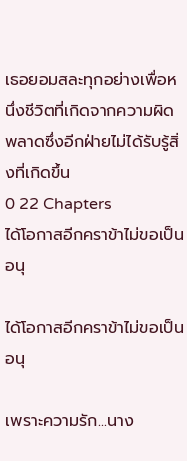เธอยอมสละทุกอย่างเพื่อหนึ่งชีวิตที่เกิดจากความผิดพลาดซึ่งอีกฝ่ายไม่ได้รับรู้สิ่งที่เกิดขึ้น
0 22 Chapters
ได้โอกาสอีกคราข้าไม่ขอเป็นอนุ

ได้โอกาสอีกคราข้าไม่ขอเป็นอนุ

เพราะความรัก...นาง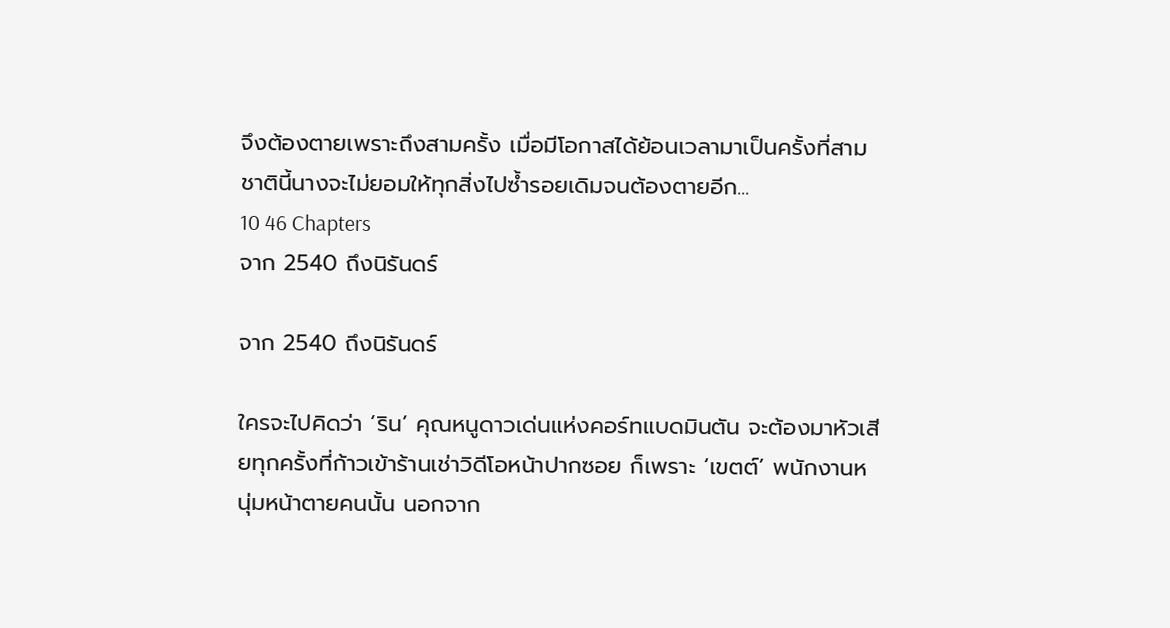จึงต้องตายเพราะถึงสามครั้ง เมื่อมีโอกาสได้ย้อนเวลามาเป็นครั้งที่สาม ชาตินี้นางจะไม่ยอมให้ทุกสิ่งไปซ้ำรอยเดิมจนต้องตายอีก...
10 46 Chapters
จาก 2540 ถึงนิรันดร์

จาก 2540 ถึงนิรันดร์

ใครจะไปคิดว่า ‘ริน’ คุณหนูดาวเด่นแห่งคอร์ทแบดมินตัน จะต้องมาหัวเสียทุกครั้งที่ก้าวเข้าร้านเช่าวิดีโอหน้าปากซอย ก็เพราะ ‘เขตต์’ พนักงานหนุ่มหน้าตายคนนั้น นอกจาก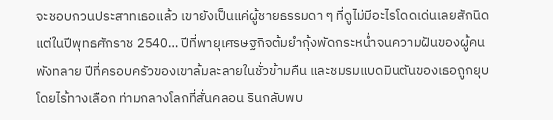จะชอบกวนประสาทเธอแล้ว เขายังเป็นแค่ผู้ชายธรรมดา ๆ ที่ดูไม่มีอะไรโดดเด่นเลยสักนิด แต่ในปีพุทธศักราช 2540… ปีที่พายุเศรษฐกิจต้มยำกุ้งพัดกระหน่ำจนความฝันของผู้คนพังทลาย ปีที่ครอบครัวของเขาล้มละลายในชั่วข้ามคืน และชมรมแบดมินตันของเธอถูกยุบโดยไร้ทางเลือก ท่ามกลางโลกที่สั่นคลอน รินกลับพบ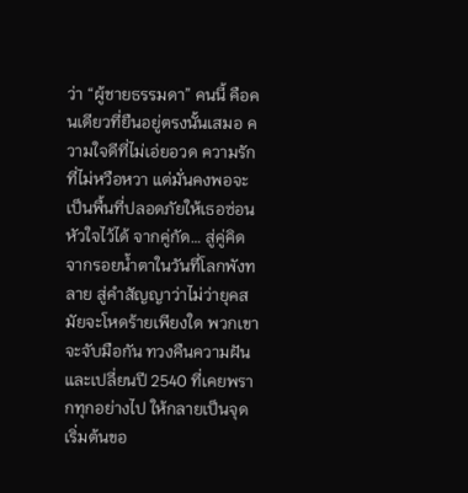ว่า “ผู้ชายธรรมดา” คนนี้ คือคนเดียวที่ยืนอยู่ตรงนั้นเสมอ ความใจดีที่ไม่เอ่ยอวด ความรักที่ไม่หวือหวา แต่มั่นคงพอจะเป็นพื้นที่ปลอดภัยให้เธอซ่อนหัวใจไว้ได้ จากคู่กัด… สู่คู่คิด จากรอยน้ำตาในวันที่โลกพังทลาย สู่คำสัญญาว่าไม่ว่ายุคสมัยจะโหดร้ายเพียงใด พวกเขาจะจับมือกัน ทวงคืนความฝัน และเปลี่ยนปี 2540 ที่เคยพรากทุกอย่างไป ให้กลายเป็นจุดเริ่มต้นขอ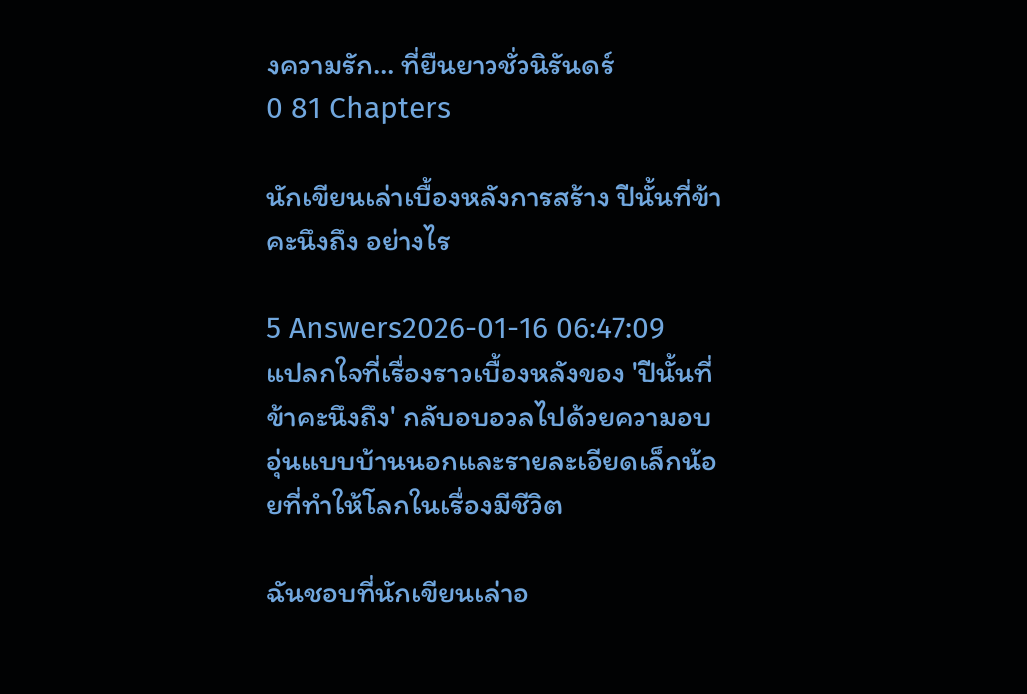งความรัก… ที่ยืนยาวชั่วนิรันดร์
0 81 Chapters

นักเขียนเล่าเบื้องหลังการสร้าง ปีนั้นที่ข้าคะนึงถึง อย่างไร

5 Answers2026-01-16 06:47:09
แปลกใจที่เรื่องราวเบื้องหลังของ 'ปีนั้นที่ข้าคะนึงถึง' กลับอบอวลไปด้วยความอบอุ่นแบบบ้านนอกและรายละเอียดเล็กน้อยที่ทำให้โลกในเรื่องมีชีวิต

ฉันชอบที่นักเขียนเล่าอ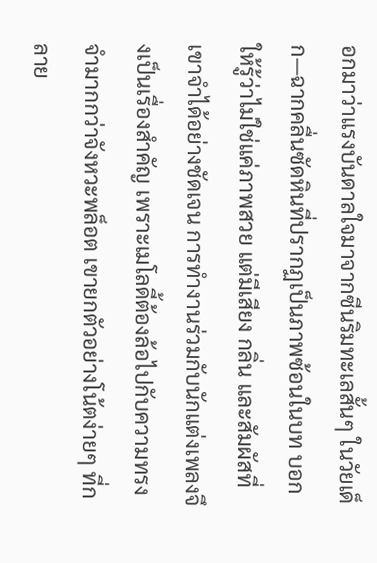อกมาว่าแรงบันดาลใจมาจากซีนริมทะเลสั้นๆ ในวัยเด็ก—ฉากคลื่นซัดหินที่ปรากฏเป็นภาพซ้อนในบท บอกให้รู้ว่าไม่ใช่แค่ภาพสวย แต่มีเสียง กลิ่น และสัมผัสที่เขาจำได้อย่างชัดเจน การทำงานร่วมกับนักแต่งเพลงจึงเป็นเรื่องสำคัญ เพราะเมโลดี้ต้องล้อไปกับความทรงจำมากกว่าจังหวะพล็อต เขายกตัวอย่างโน้ตง่ายๆ ที่กลาย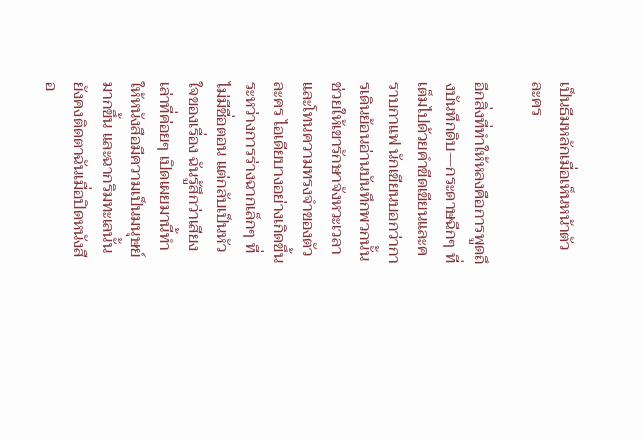เป็นธีมหลักเมื่อเห็นหน้าตัวละคร

อีกสิ่งที่ทำให้หลงคือการพูดถึงบันทึกดิบ—กระดาษฉีกๆ ที่เต็มไปด้วยคำขีดเขียนและคราบกาแฟ นักเขียนบอกว่าการเดินย้อนอ่านบันทึกพวกนั้นช่วยให้เขารักษาจังหวะเวลาและโทนความทรงจำของตัวละคร ไอเดียบางอย่างเกิดขึ้นระหว่างการร่างฉากเล็กๆ ที่ไม่มีชื่อตอน แต่กลับเป็นหัวใจของเรื่อง ฉันรู้สึกว่าเสียงเล่าที่ค่อยๆ เปิดเผยมานี้ทำให้หนังสือมีความเป็นมนุษย์มากขึ้น และฉากริมทะเลนั้นยังคงติดตาฉันเมื่อปิดหนังสือ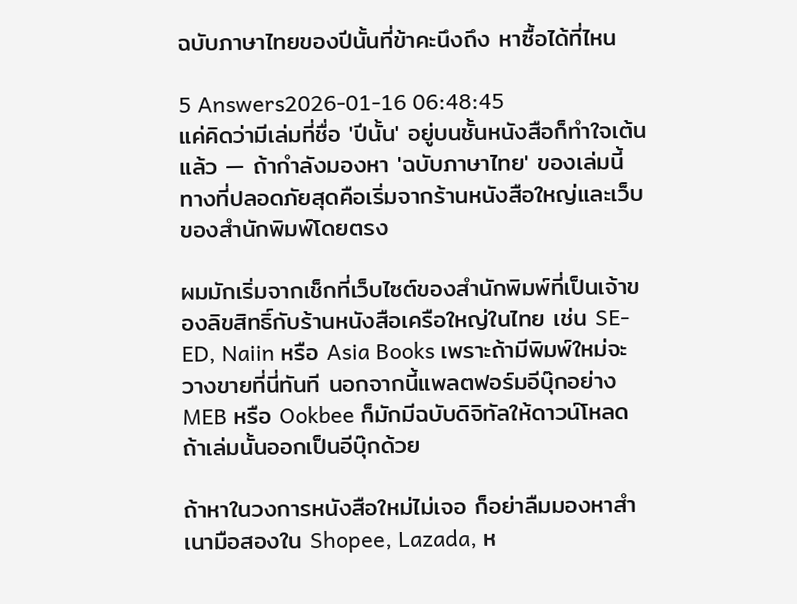ฉบับภาษาไทยของปีนั้นที่ข้าคะนึงถึง หาซื้อได้ที่ไหน

5 Answers2026-01-16 06:48:45
แค่คิดว่ามีเล่มที่ชื่อ 'ปีนั้น' อยู่บนชั้นหนังสือก็ทำใจเต้นแล้ว — ถ้ากำลังมองหา 'ฉบับภาษาไทย' ของเล่มนี้ ทางที่ปลอดภัยสุดคือเริ่มจากร้านหนังสือใหญ่และเว็บของสำนักพิมพ์โดยตรง

ผมมักเริ่มจากเช็กที่เว็บไซต์ของสำนักพิมพ์ที่เป็นเจ้าของลิขสิทธิ์กับร้านหนังสือเครือใหญ่ในไทย เช่น SE-ED, Naiin หรือ Asia Books เพราะถ้ามีพิมพ์ใหม่จะวางขายที่นี่ทันที นอกจากนี้แพลตฟอร์มอีบุ๊กอย่าง MEB หรือ Ookbee ก็มักมีฉบับดิจิทัลให้ดาวน์โหลดถ้าเล่มนั้นออกเป็นอีบุ๊กด้วย

ถ้าหาในวงการหนังสือใหม่ไม่เจอ ก็อย่าลืมมองหาสำเนามือสองใน Shopee, Lazada, ห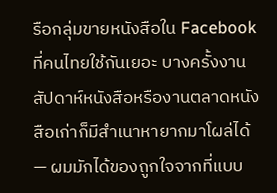รือกลุ่มขายหนังสือใน Facebook ที่คนไทยใช้กันเยอะ บางครั้งงานสัปดาห์หนังสือหรืองานตลาดหนังสือเก่าก็มีสำเนาหายากมาโผล่ได้ — ผมมักได้ของถูกใจจากที่แบบ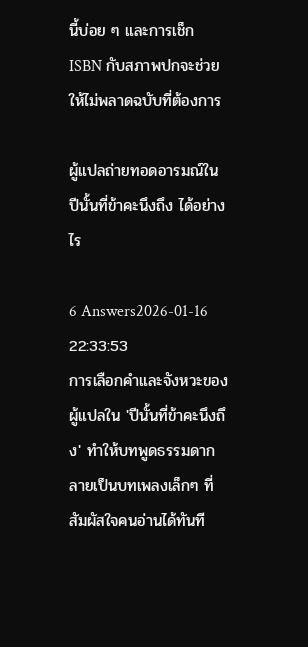นี้บ่อย ๆ และการเช็ก ISBN กับสภาพปกจะช่วยให้ไม่พลาดฉบับที่ต้องการ

ผู้แปลถ่ายทอดอารมณ์ใน ปีนั้นที่ข้าคะนึงถึง ได้อย่างไร

6 Answers2026-01-16 22:33:53
การเลือกคำและจังหวะของผู้แปลใน 'ปีนั้นที่ข้าคะนึงถึง' ทำให้บทพูดธรรมดากลายเป็นบทเพลงเล็กๆ ที่สัมผัสใจคนอ่านได้ทันที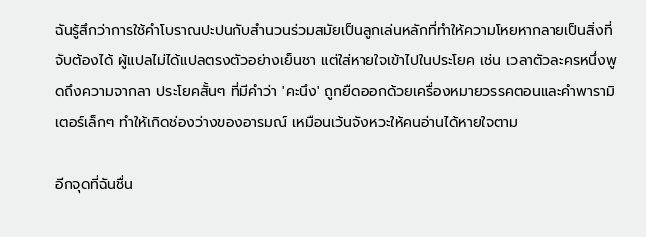ฉันรู้สึกว่าการใช้คำโบราณปะปนกับสำนวนร่วมสมัยเป็นลูกเล่นหลักที่ทำให้ความโหยหากลายเป็นสิ่งที่จับต้องได้ ผู้แปลไม่ได้แปลตรงตัวอย่างเย็นชา แต่ใส่หายใจเข้าไปในประโยค เช่น เวลาตัวละครหนึ่งพูดถึงความจากลา ประโยคสั้นๆ ที่มีคำว่า 'คะนึง' ถูกยืดออกด้วยเครื่องหมายวรรคตอนและคำพารามิเตอร์เล็กๆ ทำให้เกิดช่องว่างของอารมณ์ เหมือนเว้นจังหวะให้คนอ่านได้หายใจตาม

อีกจุดที่ฉันชื่น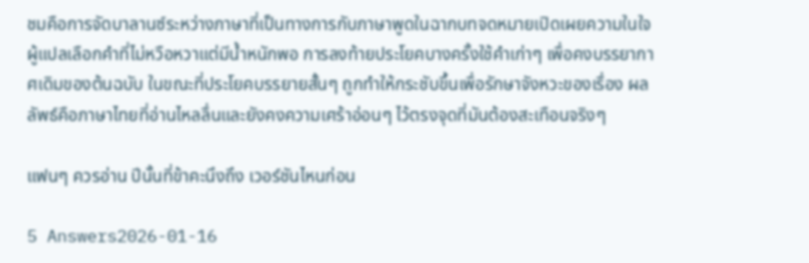ชมคือการจัดบาลานซ์ระหว่างภาษาที่เป็นทางการกับภาษาพูดในฉากบทจดหมายเปิดเผยความในใจ ผู้แปลเลือกคำที่ไม่หวือหวาแต่มีน้ำหนักพอ การลงท้ายประโยคบางครั้งใช้คำเก่าๆ เพื่อคงบรรยากาศเดิมของต้นฉบับ ในขณะที่ประโยคบรรยายสั้นๆ ถูกทำให้กระชับขึ้นเพื่อรักษาจังหวะของเรื่อง ผลลัพธ์คือภาษาไทยที่อ่านไหลลื่นและยังคงความเศร้าอ่อนๆ ไว้ตรงจุดที่มันต้องสะเทือนจริงๆ

แฟนๆ ควรอ่าน ปีนั้นที่ข้าคะนึงถึง เวอร์ชันไหนก่อน

5 Answers2026-01-16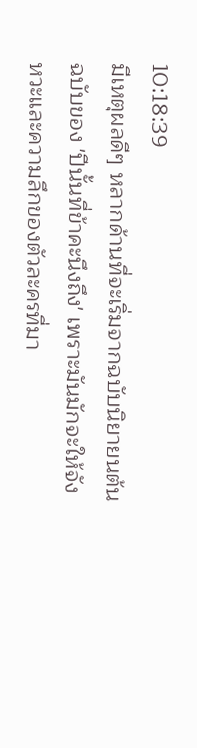10:18:39
มีเหตุผลดีๆ หลากด้านที่จะเริ่มจากฉบับนิยายนต้นฉบับของ 'ปีนั้นที่ข้าคะนึงถึง' เพราะมันมักจะให้จังหวะและความลึกของตัวละครที่มา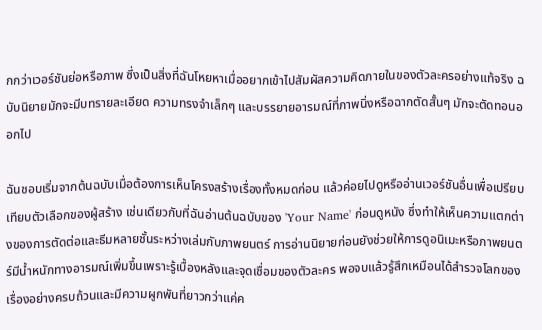กกว่าเวอร์ชันย่อหรือภาพ ซึ่งเป็นสิ่งที่ฉันโหยหาเมื่ออยากเข้าไปสัมผัสความคิดภายในของตัวละครอย่างแท้จริง ฉบับนิยายมักจะมีบทรายละเอียด ความทรงจำเล็กๆ และบรรยายอารมณ์ที่ภาพนิ่งหรือฉากตัดสั้นๆ มักจะตัดทอนออกไป

ฉันชอบเริ่มจากต้นฉบับเมื่อต้องการเห็นโครงสร้างเรื่องทั้งหมดก่อน แล้วค่อยไปดูหรืออ่านเวอร์ชันอื่นเพื่อเปรียบเทียบตัวเลือกของผู้สร้าง เช่นเดียวกับที่ฉันอ่านต้นฉบับของ 'Your Name' ก่อนดูหนัง ซึ่งทำให้เห็นความแตกต่างของการตัดต่อและธีมหลายชั้นระหว่างเล่มกับภาพยนตร์ การอ่านนิยายก่อนยังช่วยให้การดูอนิเมะหรือภาพยนตร์มีน้ำหนักทางอารมณ์เพิ่มขึ้นเพราะรู้เบื้องหลังและจุดเชื่อมของตัวละคร พอจบแล้วรู้สึกเหมือนได้สำรวจโลกของเรื่องอย่างครบถ้วนและมีความผูกพันที่ยาวกว่าแค่ค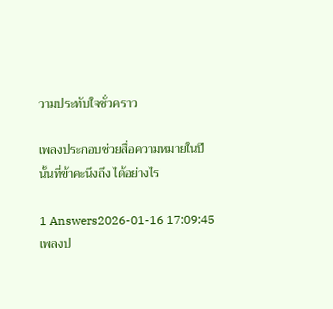วามประทับใจชั่วคราว

เพลงประกอบช่วยสื่อความหมายในปีนั้นที่ข้าคะนึงถึง ได้อย่างไร

1 Answers2026-01-16 17:09:45
เพลงป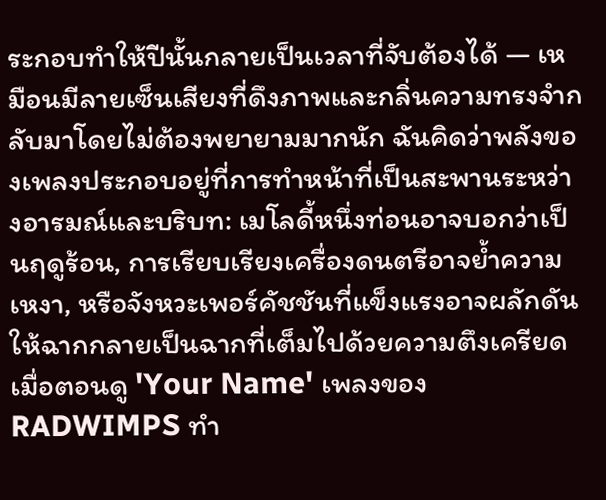ระกอบทำให้ปีนั้นกลายเป็นเวลาที่จับต้องได้ — เหมือนมีลายเซ็นเสียงที่ดึงภาพและกลิ่นความทรงจำกลับมาโดยไม่ต้องพยายามมากนัก ฉันคิดว่าพลังของเพลงประกอบอยู่ที่การทำหน้าที่เป็นสะพานระหว่างอารมณ์และบริบท: เมโลดี้หนึ่งท่อนอาจบอกว่าเป็นฤดูร้อน, การเรียบเรียงเครื่องดนตรีอาจย้ำความเหงา, หรือจังหวะเพอร์คัชชันที่แข็งแรงอาจผลักดันให้ฉากกลายเป็นฉากที่เต็มไปด้วยความตึงเครียด เมื่อตอนดู 'Your Name' เพลงของ RADWIMPS ทำ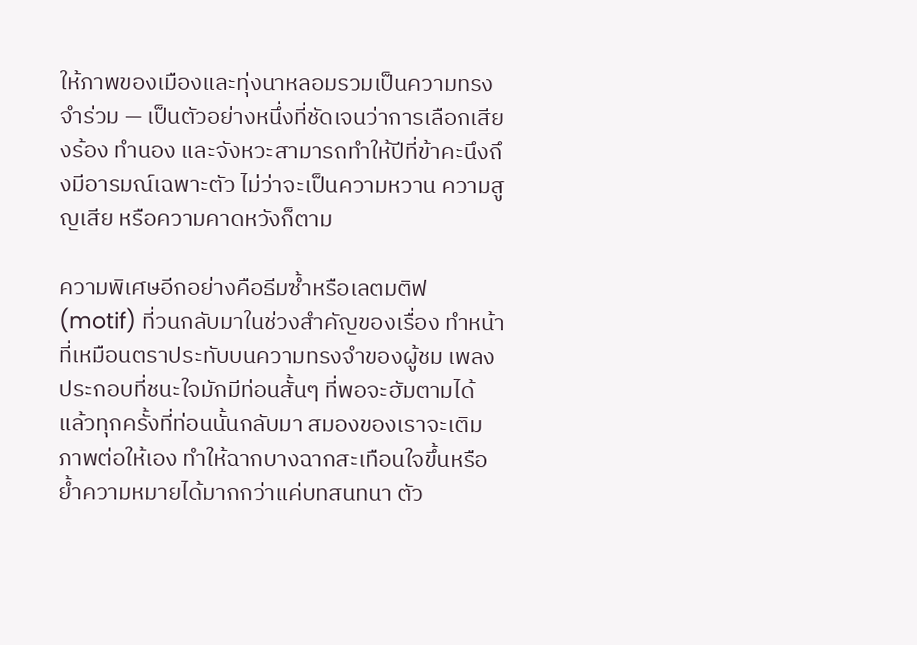ให้ภาพของเมืองและทุ่งนาหลอมรวมเป็นความทรงจำร่วม — เป็นตัวอย่างหนึ่งที่ชัดเจนว่าการเลือกเสียงร้อง ทำนอง และจังหวะสามารถทำให้ปีที่ข้าคะนึงถึงมีอารมณ์เฉพาะตัว ไม่ว่าจะเป็นความหวาน ความสูญเสีย หรือความคาดหวังก็ตาม

ความพิเศษอีกอย่างคือธีมซ้ำหรือเลตมติฟ (motif) ที่วนกลับมาในช่วงสำคัญของเรื่อง ทำหน้าที่เหมือนตราประทับบนความทรงจำของผู้ชม เพลงประกอบที่ชนะใจมักมีท่อนสั้นๆ ที่พอจะฮัมตามได้ แล้วทุกครั้งที่ท่อนนั้นกลับมา สมองของเราจะเติมภาพต่อให้เอง ทำให้ฉากบางฉากสะเทือนใจขึ้นหรือย้ำความหมายได้มากกว่าแค่บทสนทนา ตัว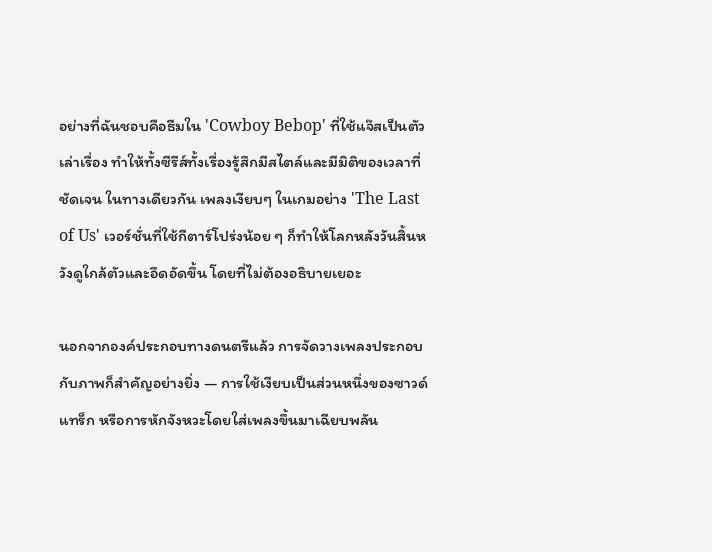อย่างที่ฉันชอบคือธีมใน 'Cowboy Bebop' ที่ใช้แจ๊สเป็นตัวเล่าเรื่อง ทำให้ทั้งซีรีส์ทั้งเรื่องรู้สึกมีสไตล์และมีมิติของเวลาที่ชัดเจน ในทางเดียวกัน เพลงเงียบๆ ในเกมอย่าง 'The Last of Us' เวอร์ชั่นที่ใช้กีตาร์โปร่งน้อย ๆ ก็ทำให้โลกหลังวันสิ้นหวังดูใกล้ตัวและอึดอัดขึ้น โดยที่ไม่ต้องอธิบายเยอะ

นอกจากองค์ประกอบทางดนตรีแล้ว การจัดวางเพลงประกอบกับภาพก็สำคัญอย่างยิ่ง — การใช้เงียบเป็นส่วนหนึ่งของซาวด์แทร็ก หรือการหักจังหวะโดยใส่เพลงขึ้นมาเฉียบพลัน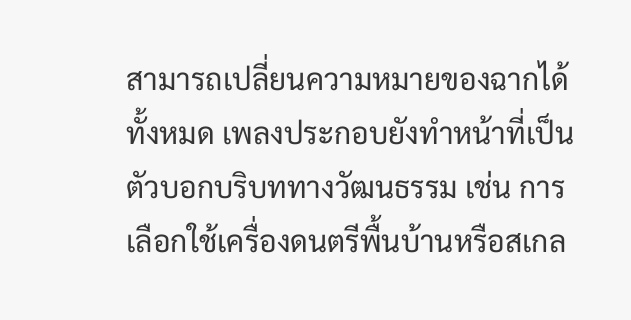สามารถเปลี่ยนความหมายของฉากได้ทั้งหมด เพลงประกอบยังทำหน้าที่เป็นตัวบอกบริบททางวัฒนธรรม เช่น การเลือกใช้เครื่องดนตรีพื้นบ้านหรือสเกล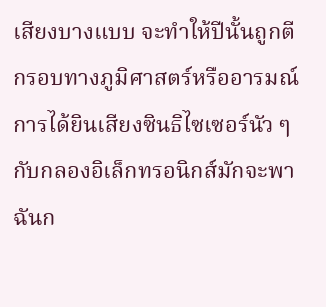เสียงบางแบบ จะทำให้ปีนั้นถูกตีกรอบทางภูมิศาสตร์หรืออารมณ์ การได้ยินเสียงซินธิไซเซอร์นัว ๆ กับกลองอิเล็กทรอนิกส์มักจะพาฉันก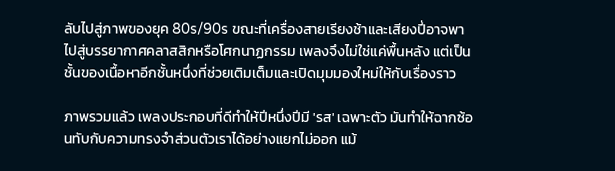ลับไปสู่ภาพของยุค 80s/90s ขณะที่เครื่องสายเรียงช้าและเสียงปี่อาจพาไปสู่บรรยากาศคลาสสิกหรือโศกนาฏกรรม เพลงจึงไม่ใช่แค่พื้นหลัง แต่เป็นชั้นของเนื้อหาอีกชั้นหนึ่งที่ช่วยเติมเต็มและเปิดมุมมองใหม่ให้กับเรื่องราว

ภาพรวมแล้ว เพลงประกอบที่ดีทำให้ปีหนึ่งปีมี 'รส' เฉพาะตัว มันทำให้ฉากซ้อนทับกับความทรงจำส่วนตัวเราได้อย่างแยกไม่ออก แม้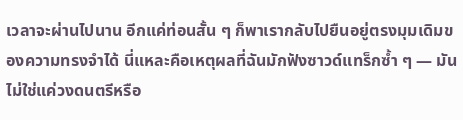เวลาจะผ่านไปนาน อีกแค่ท่อนสั้น ๆ ก็พาเรากลับไปยืนอยู่ตรงมุมเดิมของความทรงจำได้ นี่แหละคือเหตุผลที่ฉันมักฟังซาวด์แทร็กซ้ำ ๆ — มันไม่ใช่แค่วงดนตรีหรือ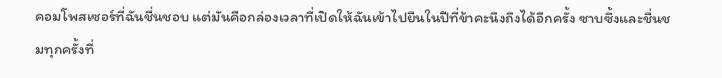คอมโพสเซอร์ที่ฉันชื่นชอบ แต่มันคือกล่องเวลาที่เปิดให้ฉันเข้าไปยืนในปีที่ข้าคะนึงถึงได้อีกครั้ง ซาบซึ้งและชื่นชมทุกครั้งที่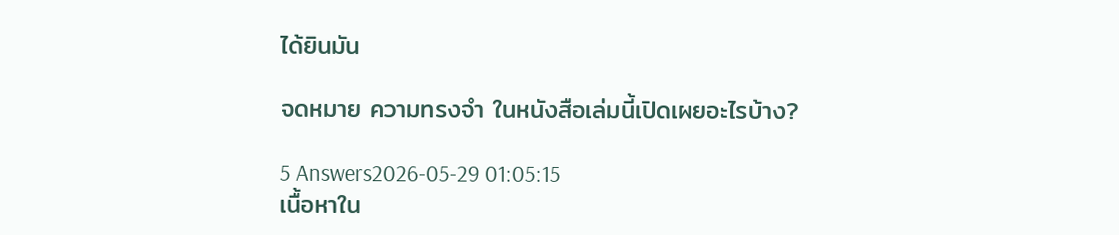ได้ยินมัน

จดหมาย ความทรงจำ ในหนังสือเล่มนี้เปิดเผยอะไรบ้าง?

5 Answers2026-05-29 01:05:15
เนื้อหาใน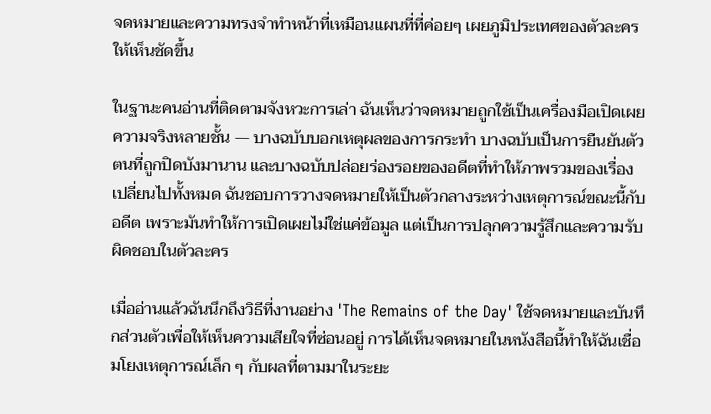จดหมายและความทรงจำทำหน้าที่เหมือนแผนที่ที่ค่อยๆ เผยภูมิประเทศของตัวละครให้เห็นชัดขึ้น

ในฐานะคนอ่านที่ติดตามจังหวะการเล่า ฉันเห็นว่าจดหมายถูกใช้เป็นเครื่องมือเปิดเผยความจริงหลายชั้น — บางฉบับบอกเหตุผลของการกระทำ บางฉบับเป็นการยืนยันตัวตนที่ถูกปิดบังมานาน และบางฉบับปล่อยร่องรอยของอดีตที่ทำให้ภาพรวมของเรื่องเปลี่ยนไปทั้งหมด ฉันชอบการวางจดหมายให้เป็นตัวกลางระหว่างเหตุการณ์ขณะนี้กับอดีต เพราะมันทำให้การเปิดเผยไม่ใช่แค่ข้อมูล แต่เป็นการปลุกความรู้สึกและความรับผิดชอบในตัวละคร

เมื่ออ่านแล้วฉันนึกถึงวิธีที่งานอย่าง 'The Remains of the Day' ใช้จดหมายและบันทึกส่วนตัวเพื่อให้เห็นความเสียใจที่ซ่อนอยู่ การได้เห็นจดหมายในหนังสือนี้ทำให้ฉันเชื่อมโยงเหตุการณ์เล็ก ๆ กับผลที่ตามมาในระยะ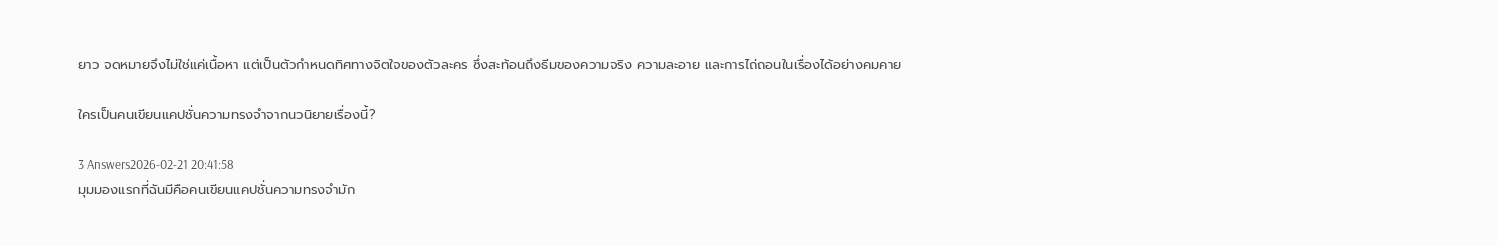ยาว จดหมายจึงไม่ใช่แค่เนื้อหา แต่เป็นตัวกำหนดทิศทางจิตใจของตัวละคร ซึ่งสะท้อนถึงธีมของความจริง ความละอาย และการไถ่ถอนในเรื่องได้อย่างคมคาย

ใครเป็นคนเขียนแคปชั่นความทรงจำจากนวนิยายเรื่องนี้?

3 Answers2026-02-21 20:41:58
มุมมองแรกที่ฉันมีคือคนเขียนแคปชั่นความทรงจำมัก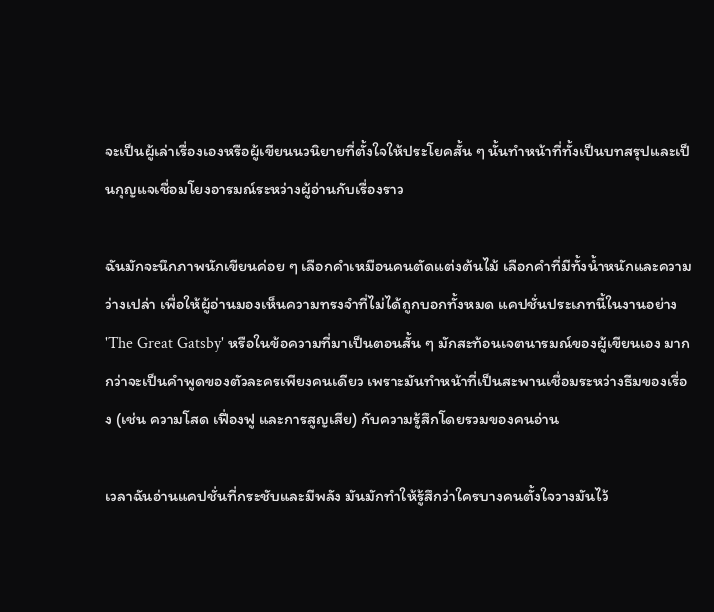จะเป็นผู้เล่าเรื่องเองหรือผู้เขียนนวนิยายที่ตั้งใจให้ประโยคสั้น ๆ นั้นทำหน้าที่ทั้งเป็นบทสรุปและเป็นกุญแจเชื่อมโยงอารมณ์ระหว่างผู้อ่านกับเรื่องราว

ฉันมักจะนึกภาพนักเขียนค่อย ๆ เลือกคำเหมือนคนตัดแต่งต้นไม้ เลือกคำที่มีทั้งน้ำหนักและความว่างเปล่า เพื่อให้ผู้อ่านมองเห็นความทรงจำที่ไม่ได้ถูกบอกทั้งหมด แคปชั่นประเภทนี้ในงานอย่าง 'The Great Gatsby' หรือในข้อความที่มาเป็นตอนสั้น ๆ มักสะท้อนเจตนารมณ์ของผู้เขียนเอง มากกว่าจะเป็นคำพูดของตัวละครเพียงคนเดียว เพราะมันทำหน้าที่เป็นสะพานเชื่อมระหว่างธีมของเรื่อง (เช่น ความโสด เฟื่องฟู และการสูญเสีย) กับความรู้สึกโดยรวมของคนอ่าน

เวลาฉันอ่านแคปชั่นที่กระชับและมีพลัง มันมักทำให้รู้สึกว่าใครบางคนตั้งใจวางมันไว้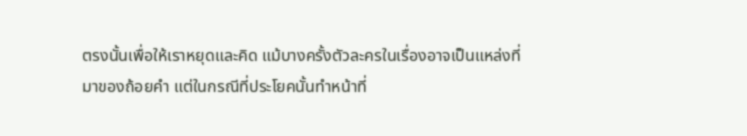ตรงนั้นเพื่อให้เราหยุดและคิด แม้บางครั้งตัวละครในเรื่องอาจเป็นแหล่งที่มาของถ้อยคำ แต่ในกรณีที่ประโยคนั้นทำหน้าที่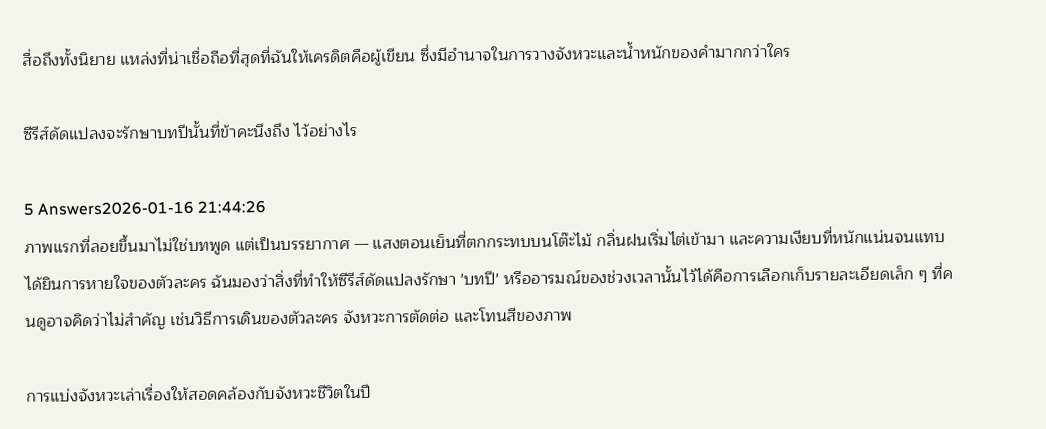สื่อถึงทั้งนิยาย แหล่งที่น่าเชื่อถือที่สุดที่ฉันให้เครดิตคือผู้เขียน ซึ่งมีอำนาจในการวางจังหวะและน้ำหนักของคำมากกว่าใคร

ซีรีส์ดัดแปลงจะรักษาบทปีนั้นที่ข้าคะนึงถึง ไว้อย่างไร

5 Answers2026-01-16 21:44:26
ภาพแรกที่ลอยขึ้นมาไม่ใช่บทพูด แต่เป็นบรรยากาศ — แสงตอนเย็นที่ตกกระทบบนโต๊ะไม้ กลิ่นฝนเริ่มไต่เข้ามา และความเงียบที่หนักแน่นจนแทบได้ยินการหายใจของตัวละคร ฉันมองว่าสิ่งที่ทำให้ซีรีส์ดัดแปลงรักษา 'บทปี' หรืออารมณ์ของช่วงเวลานั้นไว้ได้คือการเลือกเก็บรายละเอียดเล็ก ๆ ที่คนดูอาจคิดว่าไม่สำคัญ เช่นวิธีการเดินของตัวละคร จังหวะการตัดต่อ และโทนสีของภาพ

การแบ่งจังหวะเล่าเรื่องให้สอดคล้องกับจังหวะชีวิตในปี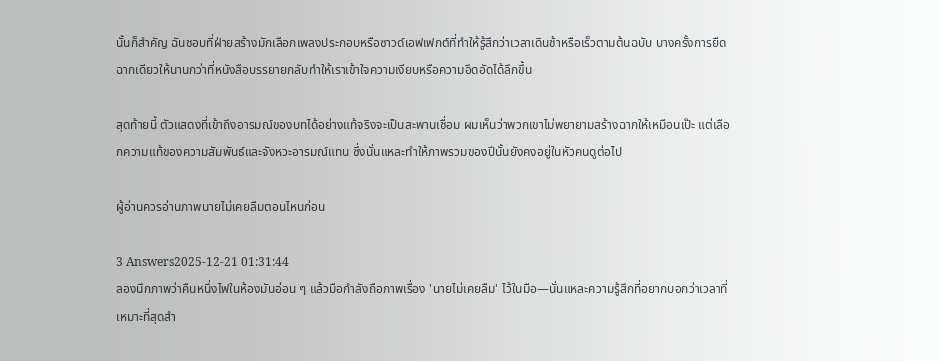นั้นก็สำคัญ ฉันชอบที่ฝ่ายสร้างมักเลือกเพลงประกอบหรือซาวด์เอฟเฟกต์ที่ทำให้รู้สึกว่าเวลาเดินช้าหรือเร็วตามต้นฉบับ บางครั้งการยืดฉากเดียวให้นานกว่าที่หนังสือบรรยายกลับทำให้เราเข้าใจความเงียบหรือความอึดอัดได้ลึกขึ้น

สุดท้ายนี้ ตัวแสดงที่เข้าถึงอารมณ์ของบทได้อย่างแท้จริงจะเป็นสะพานเชื่อม ผมเห็นว่าพวกเขาไม่พยายามสร้างฉากให้เหมือนเป๊ะ แต่เลือกความแท้ของความสัมพันธ์และจังหวะอารมณ์แทน ซึ่งนั่นแหละทำให้ภาพรวมของปีนั้นยังคงอยู่ในหัวคนดูต่อไป

ผู้อ่านควรอ่านภาพนายไม่เคยลืมตอนไหนก่อน

3 Answers2025-12-21 01:31:44
ลองนึกภาพว่าคืนหนึ่งไฟในห้องมันอ่อน ๆ แล้วมือกำลังถือภาพเรื่อง 'นายไม่เคยลืม' ไว้ในมือ—นั่นแหละความรู้สึกที่อยากบอกว่าเวลาที่เหมาะที่สุดสำ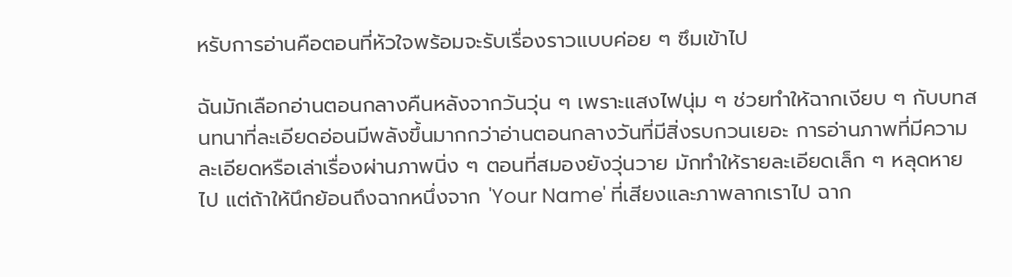หรับการอ่านคือตอนที่หัวใจพร้อมจะรับเรื่องราวแบบค่อย ๆ ซึมเข้าไป

ฉันมักเลือกอ่านตอนกลางคืนหลังจากวันวุ่น ๆ เพราะแสงไฟนุ่ม ๆ ช่วยทำให้ฉากเงียบ ๆ กับบทสนทนาที่ละเอียดอ่อนมีพลังขึ้นมากกว่าอ่านตอนกลางวันที่มีสิ่งรบกวนเยอะ การอ่านภาพที่มีความละเอียดหรือเล่าเรื่องผ่านภาพนิ่ง ๆ ตอนที่สมองยังวุ่นวาย มักทำให้รายละเอียดเล็ก ๆ หลุดหายไป แต่ถ้าให้นึกย้อนถึงฉากหนึ่งจาก 'Your Name' ที่เสียงและภาพลากเราไป ฉาก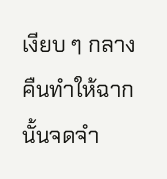เงียบ ๆ กลางคืนทำให้ฉากนั้นจดจำ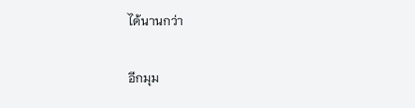ได้นานกว่า

อีกมุม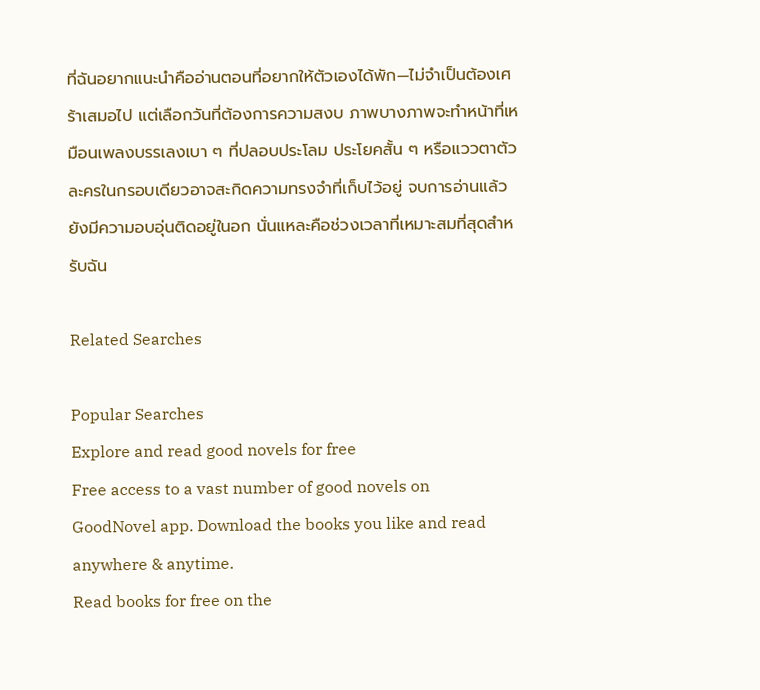ที่ฉันอยากแนะนำคืออ่านตอนที่อยากให้ตัวเองได้พัก—ไม่จำเป็นต้องเศร้าเสมอไป แต่เลือกวันที่ต้องการความสงบ ภาพบางภาพจะทำหน้าที่เหมือนเพลงบรรเลงเบา ๆ ที่ปลอบประโลม ประโยคสั้น ๆ หรือแววตาตัวละครในกรอบเดียวอาจสะกิดความทรงจำที่เก็บไว้อยู่ จบการอ่านแล้วยังมีความอบอุ่นติดอยู่ในอก นั่นแหละคือช่วงเวลาที่เหมาะสมที่สุดสำหรับฉัน

Related Searches

Popular Searches
Explore and read good novels for free
Free access to a vast number of good novels on GoodNovel app. Download the books you like and read anywhere & anytime.
Read books for free on the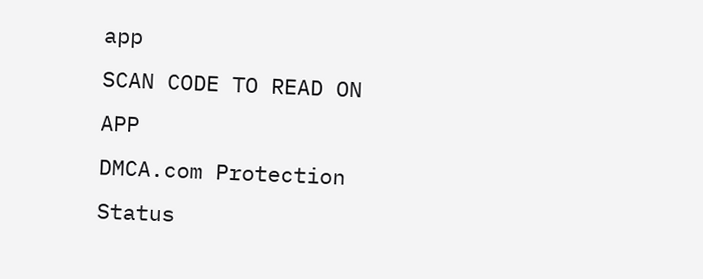app
SCAN CODE TO READ ON APP
DMCA.com Protection Status